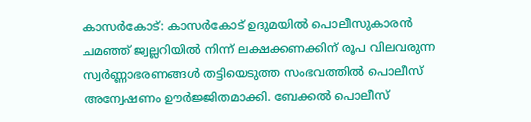കാസർകോട്: കാസർകോട് ഉദുമയിൽ പൊലീസുകാരൻ ചമഞ്ഞ് ജ്വല്ലറിയിൽ നിന്ന് ലക്ഷക്കണക്കിന് രൂപ വിലവരുന്ന സ്വർണ്ണാഭരണങ്ങൾ തട്ടിയെടുത്ത സംഭവത്തിൽ പൊലീസ് അന്വേഷണം ഊർജ്ജിതമാക്കി. ബേക്കൽ പൊലീസ്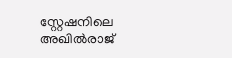സ്റ്റേഷനിലെ അഖിൽരാജ്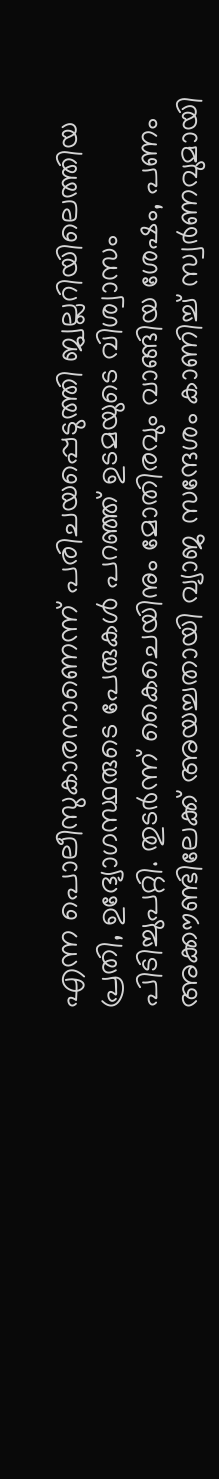എന്ന പൊലീസുകാരനാണെന്ന് പരിചയപ്പെടുത്തി ജ്വല്ലറിയിലെത്തിയ പ്രതി, ഉദ്യോഗസ്ഥരുടെ പേരുകൾ പറഞ്ഞ് ഉടമയുടെ വിശ്വാസം പിടിച്ചുപറ്റി. തുടർന്ന് കൈചെയിനും മോതിരവും വാങ്ങിയ ശേഷം, പണം അക്കൗണ്ടിലേക്ക് അയച്ചതായി വ്യാജ സന്ദേശം കാണിച്ച് സ്വർണവുമായി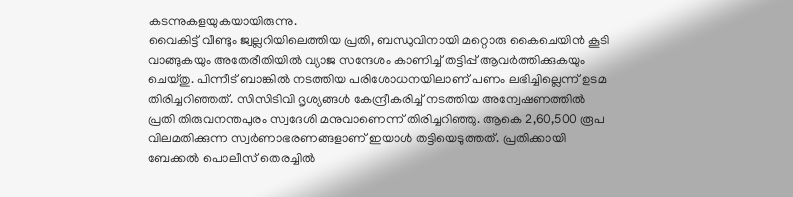കടന്നുകളയുകയായിരുന്നു.
വൈകിട്ട് വീണ്ടും ജ്വല്ലറിയിലെത്തിയ പ്രതി, ബന്ധുവിനായി മറ്റൊരു കൈചെയിൻ കൂടി വാങ്ങുകയും അതേരീതിയിൽ വ്യാജ സന്ദേശം കാണിച്ച് തട്ടിപ്പ് ആവർത്തിക്കുകയും ചെയ്തു. പിന്നീട് ബാങ്കിൽ നടത്തിയ പരിശോധനയിലാണ് പണം ലഭിച്ചില്ലെന്ന് ഉടമ തിരിച്ചറിഞ്ഞത്. സിസിടിവി ദൃശ്യങ്ങൾ കേന്ദ്രീകരിച്ച് നടത്തിയ അന്വേഷണത്തിൽ പ്രതി തിരുവനന്തപുരം സ്വദേശി മനുവാണെന്ന് തിരിച്ചറിഞ്ഞു. ആകെ 2,60,500 രൂപ വിലമതിക്കുന്ന സ്വർണാഭരണങ്ങളാണ് ഇയാൾ തട്ടിയെടുത്തത്. പ്രതിക്കായി ബേക്കൽ പൊലീസ് തെരച്ചിൽ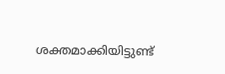ശക്തമാക്കിയിട്ടുണ്ട്